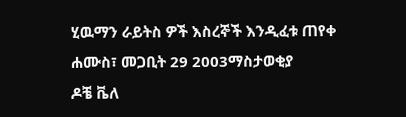ሂዉማን ራይትስ ዎች እስረኞች እንዲፈቱ ጠየቀ
ሐሙስ፣ መጋቢት 29 2003ማስታወቂያ
ዶቼ ቬለ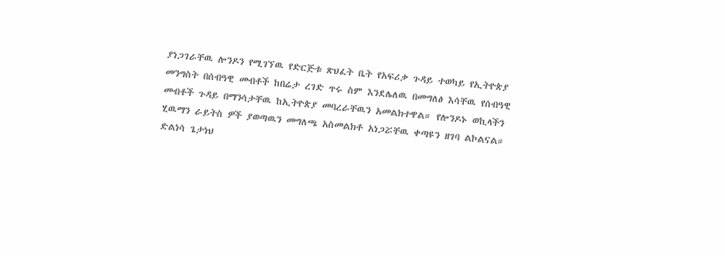ያነጋገራቸዉ ሎንዶን የሚገኘዉ የድርጅቱ ጽህፈት ቤት የአፍሪቃ ጉዳይ ተወካይ የኢትዮጵያ መንግስት በሰብዓዊ መብቶች ከበሬታ ረገድ ጥሩ ስም እንደሌለዉ በመግለፅ እሳቸዉ የሰብዓዊ መብቶች ጉዳይ በማንሳታቸዉ ከኢትዮጵያ መባረራቸዉን አመልክተዋል። የሎንዶኑ ወኪላችን ሂዉማን ራይትስ ዎች ያወጣዉን መግለጫ አስመልክቶ አነጋሯቸዉ ቀጣዩን ዘገባ ልኮልናል።
ድልነሳ ጌታነህ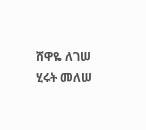ሸዋዬ ለገሠ
ሂሩት መለሠ